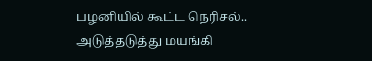பழனியில் கூட்ட நெரிசல்.. அடுத்தடுத்து மயங்கி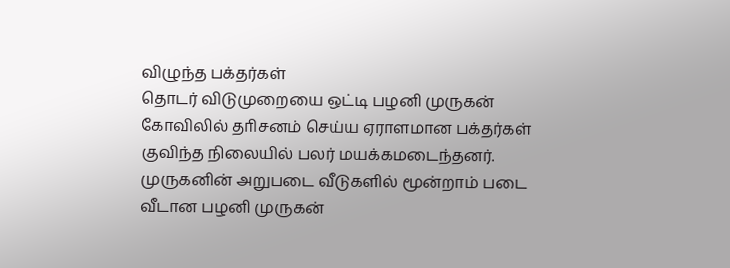விழுந்த பக்தர்கள்
தொடர் விடுமுறையை ஒட்டி பழனி முருகன் கோவிலில் தாிசனம் செய்ய ஏராளமான பக்தர்கள் குவிந்த நிலையில் பலர் மயக்கமடைந்தனர். முருகனின் அறுபடை வீடுகளில் மூன்றாம் படை வீடான பழனி முருகன்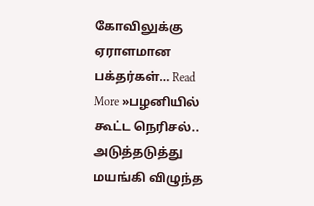கோவிலுக்கு ஏராளமான பக்தர்கள்… Read More »பழனியில் கூட்ட நெரிசல்.. அடுத்தடுத்து மயங்கி விழுந்த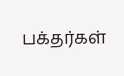பக்தர்கள்